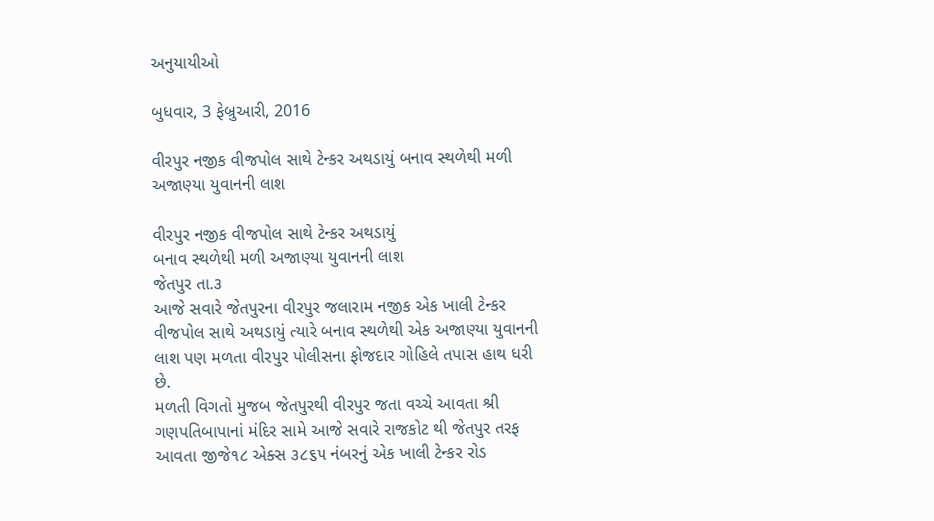અનુયાયીઓ

બુધવાર, 3 ફેબ્રુઆરી, 2016

વીરપુર નજીક વીજપોલ સાથે ટેન્કર અથડાયું બનાવ સ્થળેથી મળી અજાણ્યા યુવાનની લાશ

વીરપુર નજીક વીજપોલ સાથે ટેન્કર અથડાયું
બનાવ સ્થળેથી મળી અજાણ્યા યુવાનની લાશ
જેતપુર તા.૩
આજે સવારે જેતપુરના વીરપુર જલારામ નજીક એક ખાલી ટેન્કર વીજપોલ સાથે અથડાયું ત્યારે બનાવ સ્થળેથી એક અજાણ્યા યુવાનની લાશ પણ મળતા વીરપુર પોલીસના ફોજદાર ગોહિલે તપાસ હાથ ધરી છે.
મળતી વિગતો મુજબ જેતપુરથી વીરપુર જતા વચ્ચે આવતા શ્રી ગણપતિબાપાનાં મંદિર સામે આજે સવારે રાજકોટ થી જેતપુર તરફ આવતા જીજે૧૮ એક્સ ૩૮૬૫ નંબરનું એક ખાલી ટેન્કર રોડ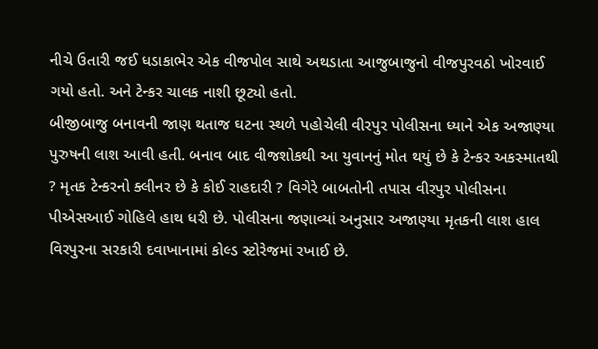નીચે ઉતારી જઈ ધડાકાભેર એક વીજપોલ સાથે અથડાતા આજુબાજુનો વીજપુરવઠો ખોરવાઈ ગયો હતો. અને ટેન્કર ચાલક નાશી છૂટ્યો હતો.
બીજીબાજુ બનાવની જાણ થતાજ ઘટના સ્થળે પહોચેલી વીરપુર પોલીસના ધ્યાને એક અજાણ્યા પુરુષની લાશ આવી હતી. બનાવ બાદ વીજશોકથી આ યુવાનનું મોત થયું છે કે ટેન્કર અકસ્માતથી ? મૃતક ટેન્કરનો ક્લીનર છે કે કોઈ રાહદારી ? વિગેરે બાબતોની તપાસ વીરપુર પોલીસના પીએસઆઈ ગોહિલે હાથ ધરી છે. પોલીસના જણાવ્યાં અનુસાર અજાણ્યા મૃતકની લાશ હાલ વિરપુરના સરકારી દવાખાનામાં કોલ્ડ સ્ટોરેજમાં રખાઈ છે.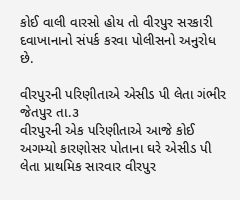કોઈ વાલી વારસો હોય તો વીરપુર સરકારી દવાખાનાનો સંપર્ક કરવા પોલીસનો અનુરોધ છે.

વીરપુરની પરિણીતાએ એસીડ પી લેતા ગંભીર
જેતપુર તા.૩
વીરપુરની એક પરિણીતાએ આજે કોઈ અગમ્યો કારણોસર પોતાના ઘરે એસીડ પી લેતા પ્રાથમિક સારવાર વીરપુર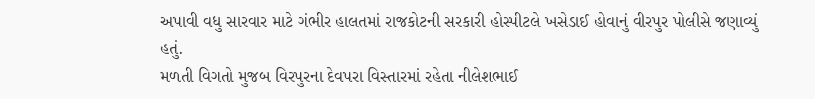અપાવી વધુ સારવાર માટે ગંભીર હાલતમાં રાજકોટની સરકારી હોસ્પીટલે ખસેડાઈ હોવાનું વીરપુર પોલીસે જણાવ્યું હતું.
મળતી વિગતો મુજબ વિરપુરના દેવપરા વિસ્તારમાં રહેતા નીલેશભાઈ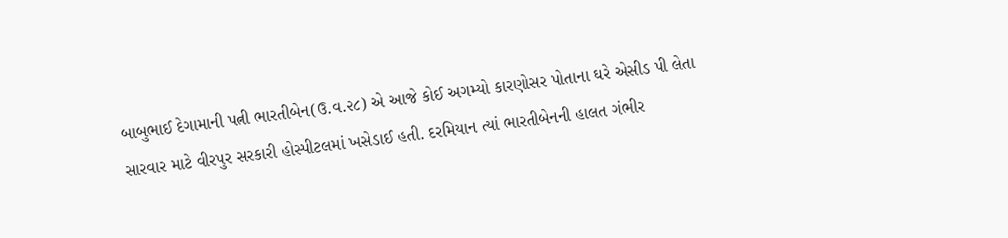બાબુભાઈ દેગામાની પત્ની ભારતીબેન(ઉ.વ.૨૮) એ આજે કોઈ અગમ્યો કારણોસર પોતાના ઘરે એસીડ પી લેતા સારવાર માટે વીરપુર સરકારી હોસ્પીટલમાં ખસેડાઈ હતી. દરમિયાન ત્યાં ભારતીબેનની હાલત ગંભીર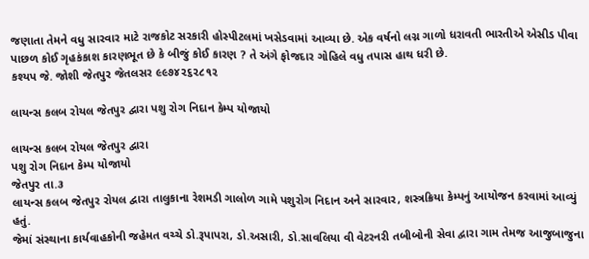જણાતા તેમને વધુ સારવાર માટે રાજકોટ સરકારી હોસ્પીટલમાં ખસેડવામાં આવ્યા છે. એક વર્ષનો લગ્ન ગાળો ધરાવતી ભારતીએ એસીડ પીવા પાછળ કોઈ ગૃહકંકાશ કારણભૂત છે કે બીજું કોઈ કારણ ? તે અંગે ફોજદાર ગોહિલે વધુ તપાસ હાથ ધરી છે.
કશ્યપ જે. જોશી જેતપુર જેતલસર ૯૯૭૪૨૬૨૮૧૨

લાયન્સ કલબ રોયલ જેતપુર દ્વારા પશુ રોગ નિદાન કેમ્પ યોજાયો

લાયન્સ કલબ રોયલ જેતપુર દ્વારા
પશુ રોગ નિદાન કેમ્પ યોજાયો
જેતપુર તા.૩
લાયન્સ કલબ જેતપુર રોયલ દ્વારા તાલુકાના રેશમડી ગાલોળ ગામે પશુરોગ નિદાન અને સારવાર, શસ્ત્રક્રિયા કેમ્પનું આયોજન કરવામાં આવ્યું હતું.
જેમાં સંસ્થાના કાર્યવાહકોની જહેમત વચ્ચે ડો.રૂપાપરા, ડો.અસારી, ડો.સાવલિયા વી વેટરનરી તબીબોની સેવા દ્વારા ગામ તેમજ આજુબાજુના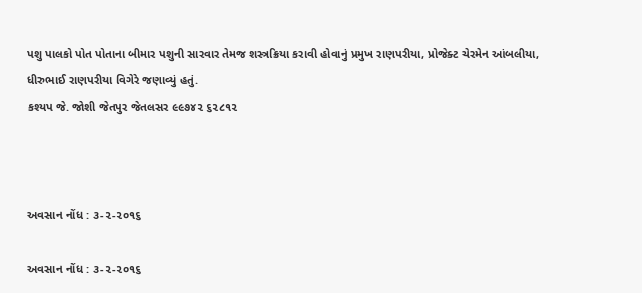પશુ પાલકો પોત પોતાના બીમાર પશુની સારવાર તેમજ શસ્ત્રક્રિયા કરાવી હોવાનું પ્રમુખ રાણપરીયા, પ્રોજેક્ટ ચેરમેન આંબલીયા, ધીરુભાઈ રાણપરીયા વિગેરે જણાવ્યું હતું.
કશ્યપ જે. જોશી જેતપુર જેતલસર ૯૯૭૪૨ ૬૨૮૧૨



અવસાન નોંધ : ૩-૨-૨૦૧૬

અવસાન નોંધ : ૩-૨-૨૦૧૬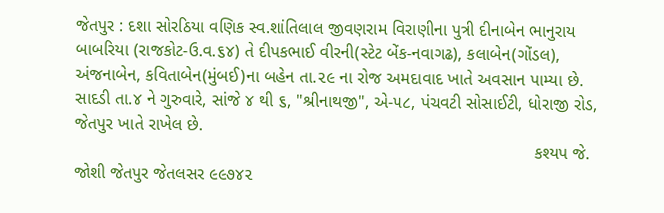જેતપુર : દશા સોરઠિયા વણિક સ્વ.શાંતિલાલ જીવણરામ વિરાણીના પુત્રી દીનાબેન ભાનુરાય બાબરિયા (રાજકોટ-ઉ.વ.૬૪) તે દીપકભાઈ વીરની(સ્ટેટ બેંક-નવાગઢ), કલાબેન(ગોંડલ), અંજનાબેન, કવિતાબેન(મુંબઈ)ના બહેન તા.૨૯ ના રોજ અમદાવાદ ખાતે અવસાન પામ્યા છે. સાદડી તા.૪ ને ગુરુવારે, સાંજે ૪ થી ૬, "શ્રીનાથજી", એ-૫૮, પંચવટી સોસાઈટી, ધોરાજી રોડ, જેતપુર ખાતે રાખેલ છે.
                                                                                                કશ્યપ જે. જોશી જેતપુર જેતલસર ૯૯૭૪૨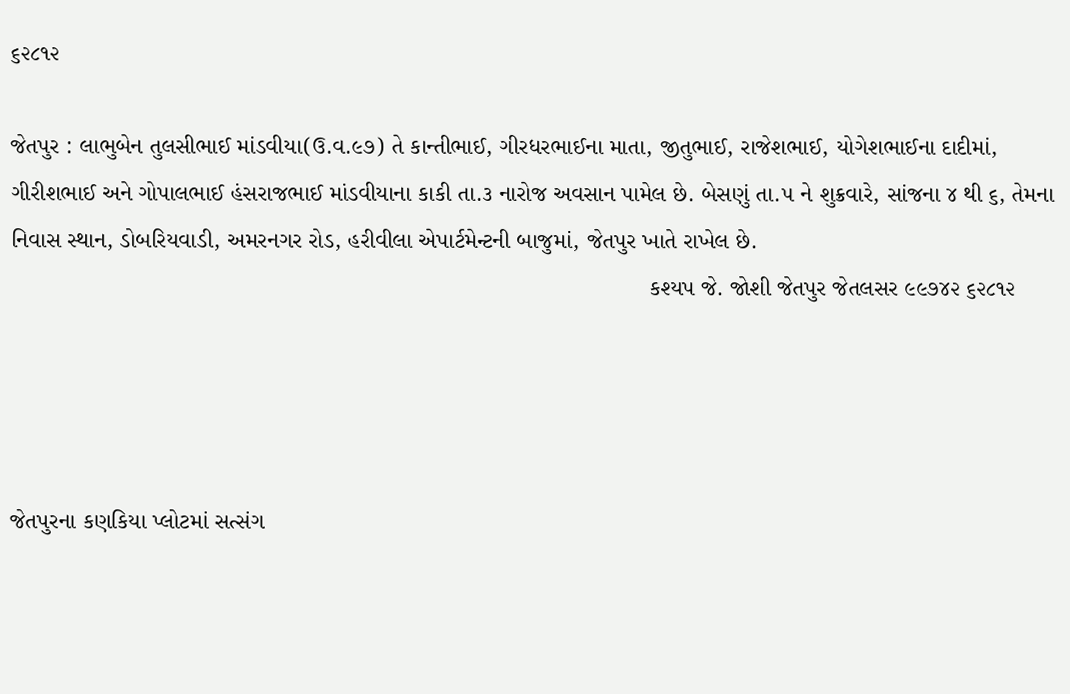૬૨૮૧૨

જેતપુર : લાભુબેન તુલસીભાઈ માંડવીયા(ઉ.વ.૯૭) તે કાન્તીભાઈ, ગીરધરભાઈના માતા, જીતુભાઈ, રાજેશભાઈ, યોગેશભાઈના દાદીમાં, ગીરીશભાઈ અને ગોપાલભાઈ હંસરાજભાઈ માંડવીયાના કાકી તા.૩ નારોજ અવસાન પામેલ છે. બેસણું તા.૫ ને શુક્રવારે, સાંજના ૪ થી ૬, તેમના નિવાસ સ્થાન, ડોબરિયવાડી, અમરનગર રોડ, હરીવીલા એપાર્ટમેન્ટની બાજુમાં, જેતપુર ખાતે રાખેલ છે.
                                                                                                 કશ્યપ જે. જોશી જેતપુર જેતલસર ૯૯૭૪૨ ૬૨૮૧૨




જેતપુરના કણકિયા પ્લોટમાં સત્સંગ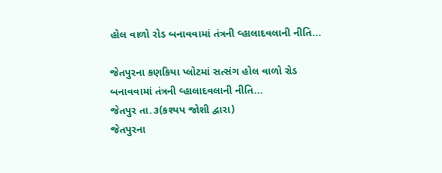હોલ વાળો રોડ બનાવવામાં તંત્રની વ્હાલાદવલાની નીતિ...

જેતપુરના કણકિયા પ્લોટમાં સત્સંગ હોલ વાળો રોડ
બનાવવામાં તંત્રની વ્હાલાદવલાની નીતિ...
જેતપુર તા.૩(કશ્યપ જોશી દ્વારા)
જેતપુરના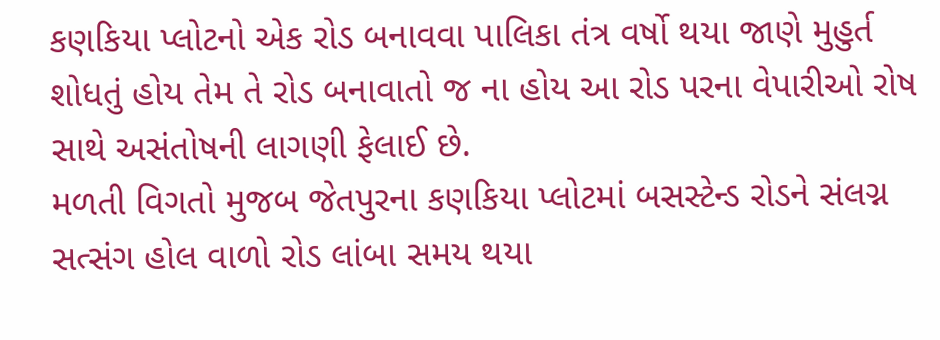કણકિયા પ્લોટનો એક રોડ બનાવવા પાલિકા તંત્ર વર્ષો થયા જાણે મુહુર્ત શોધતું હોય તેમ તે રોડ બનાવાતો જ ના હોય આ રોડ પરના વેપારીઓ રોષ સાથે અસંતોષની લાગણી ફેલાઈ છે.
મળતી વિગતો મુજબ જેતપુરના કણકિયા પ્લોટમાં બસસ્ટેન્ડ રોડને સંલગ્ન સત્સંગ હોલ વાળો રોડ લાંબા સમય થયા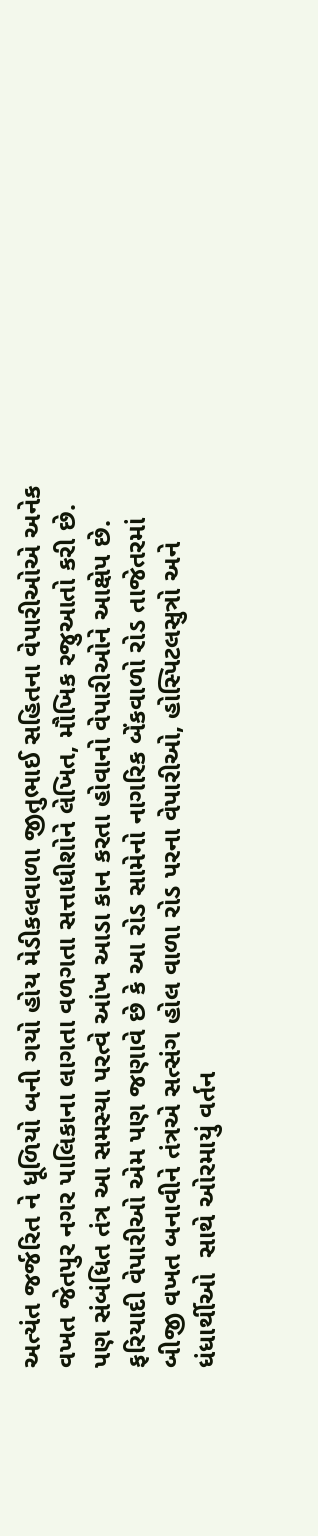અત્યંત જર્જરિત ને ધૂળિયો બની ગયો હોય મેડીકલવાળા જીતુભાઈ સહિતના વેપારીઓએ અનેક વખત જેતપુર નગર પાલિકાના લાગતા વળગતા સત્તાધીશોને લેખિત, મૌખિક રજુઆતો કરી છે.
પણ સંબંધિત તંત્ર આ સમસ્યા પરત્વે આંખ આડા કાન કરતા હોવાનો વેપારીઓને આક્ષેપ છે. ફરિયાદી વેપારીઓ એમ પણ જણાવે છે કે આ રોડ સામેનો નાગરિક બેંકવાળો રોડ તાજેતરમાં બીજી વખત બનાવીને તંત્રએ સત્સંગ હોલ વાળા રોડ પરના વેપારીઓ, હોસ્પિટલસુત્રો અને ધંધાર્થીઓ  સાથે ઓરમાયું વર્તન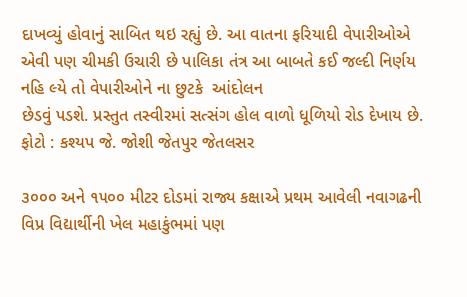દાખવ્યું હોવાનું સાબિત થઇ રહ્યું છે. આ વાતના ફરિયાદી વેપારીઓએ એવી પણ ચીમકી ઉચારી છે પાલિકા તંત્ર આ બાબતે કઈ જલ્દી નિર્ણય નહિ લ્યે તો વેપારીઓને ના છુટકે  આંદોલન
છેડવું પડશે. પ્રસ્તુત તસ્વીરમાં સત્સંગ હોલ વાળો ધૂળિયો રોડ દેખાય છે.
ફોટો : કશ્યપ જે. જોશી જેતપુર જેતલસર

૩૦૦૦ અને ૧૫૦૦ મીટર દોડમાં રાજ્ય કક્ષાએ પ્રથમ આવેલી નવાગઢની વિપ્ર વિદ્યાર્થીની ખેલ મહાકુંભમાં પણ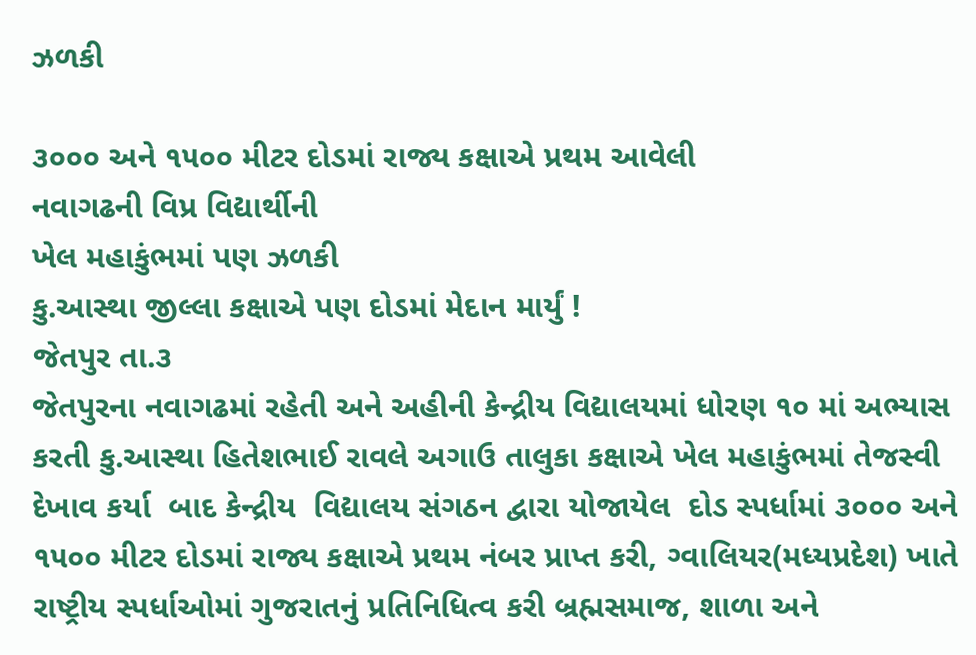ઝળકી

૩૦૦૦ અને ૧૫૦૦ મીટર દોડમાં રાજ્ય કક્ષાએ પ્રથમ આવેલી
નવાગઢની વિપ્ર વિદ્યાર્થીની
ખેલ મહાકુંભમાં પણ ઝળકી
કુ.આસ્થા જીલ્લા કક્ષાએ પણ દોડમાં મેદાન માર્યું !
જેતપુર તા.૩
જેતપુરના નવાગઢમાં રહેતી અને અહીની કેન્દ્રીય વિદ્યાલયમાં ધોરણ ૧૦ માં અભ્યાસ કરતી કુ.આસ્થા હિતેશભાઈ રાવલે અગાઉ તાલુકા કક્ષાએ ખેલ મહાકુંભમાં તેજસ્વી દેખાવ કર્યા  બાદ કેન્દ્રીય  વિદ્યાલય સંગઠન દ્વારા યોજાયેલ  દોડ સ્પર્ધામાં ૩૦૦૦ અને ૧૫૦૦ મીટર દોડમાં રાજ્ય કક્ષાએ પ્રથમ નંબર પ્રાપ્ત કરી, ગ્વાલિયર(મધ્યપ્રદેશ) ખાતે રાષ્ટ્રીય સ્પર્ધાઓમાં ગુજરાતનું પ્રતિનિધિત્વ કરી બ્રહ્મસમાજ, શાળા અને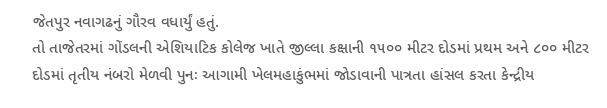જેતપુર નવાગઢનું ગૌરવ વધાર્યું હતું.
તો તાજેતરમાં ગોંડલની એશિયાટિક કોલેજ ખાતે જીલ્લા કક્ષાની ૧૫૦૦ મીટર દોડમાં પ્રથમ અને ૮૦૦ મીટર દોડમાં તૃતીય નંબરો મેળવી પુનઃ આગામી ખેલમહાકુંભમાં જોડાવાની પાત્રતા હાંસલ કરતા કેન્દ્રીય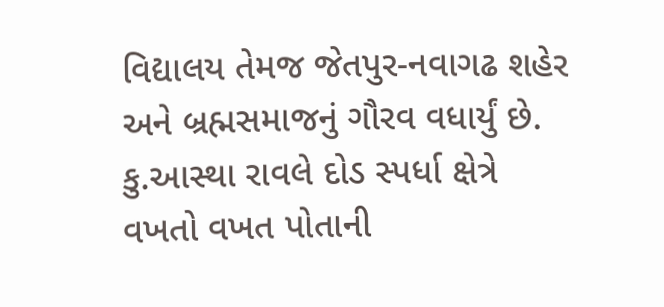વિદ્યાલય તેમજ જેતપુર-નવાગઢ શહેર અને બ્રહ્મસમાજનું ગૌરવ વધાર્યું છે. કુ.આસ્થા રાવલે દોડ સ્પર્ધા ક્ષેત્રે વખતો વખત પોતાની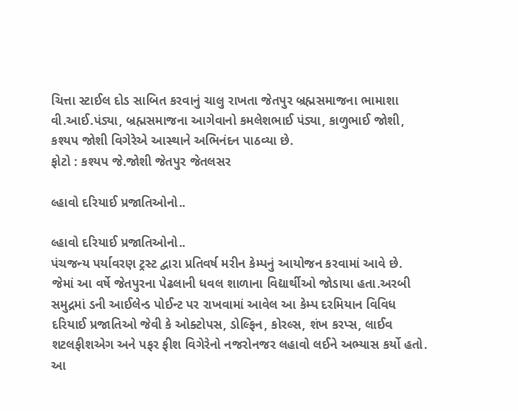ચિત્તા સ્ટાઈલ દોડ સાબિત કરવાનું ચાલુ રાખતા જેતપુર બ્રહ્મસમાજના ભામાશા વી.આઈ.પંડ્યા, બ્રહ્મસમાજના આગેવાનો કમલેશભાઈ પંડ્યા, કાળુભાઈ જોશી, કશ્યપ જોશી વિગેરેએ આસ્થાને અભિનંદન પાઠવ્યા છે.
ફોટો : કશ્યપ જે.જોશી જેતપુર જેતલસર

લ્હાવો દરિયાઈ પ્રજાતિઓનો..

લ્હાવો દરિયાઈ પ્રજાતિઓનો..
પંચજન્ય પર્યાવરણ ટ્રસ્ટ દ્વારા પ્રતિવર્ષ મરીન કેમ્પનું આયોજન કરવામાં આવે છે.  જેમાં આ વર્ષે જેતપુરના પેઢલાની ધવલ શાળાના વિદ્યાર્થીઓ જોડાયા હતા.અરબી સમુદ્રમાં ડની આઈલેન્ડ પોઈન્ટ પર રાખવામાં આવેલ આ કેમ્પ દરમિયાન વિવિધ દરિયાઈ પ્રજાતિઓ જેવી કે ઓક્ટોપસ, ડોલ્ફિન, કોરલ્સ, શંખ કરપ્સ, લાઈવ શટલફીશએગ અને પફર ફીશ વિગેરેનો નજરોનજર લહાવો લઈને અભ્યાસ કર્યો હતો.
આ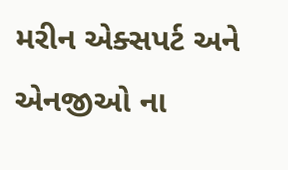મરીન એક્સપર્ટ અને એનજીઓ ના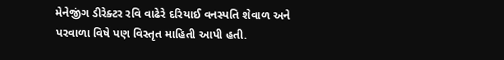મેનેજીંગ ડીરેક્ટર રવિ વાઢેરે દરિયાઈ વનસ્પતિ શેવાળ અને પરવાળા વિષે પણ વિસ્તૃત માહિતી આપી હતી.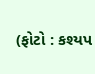(ફોટો : કશ્યપ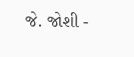જે. જોશી -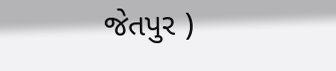જેતપુર )